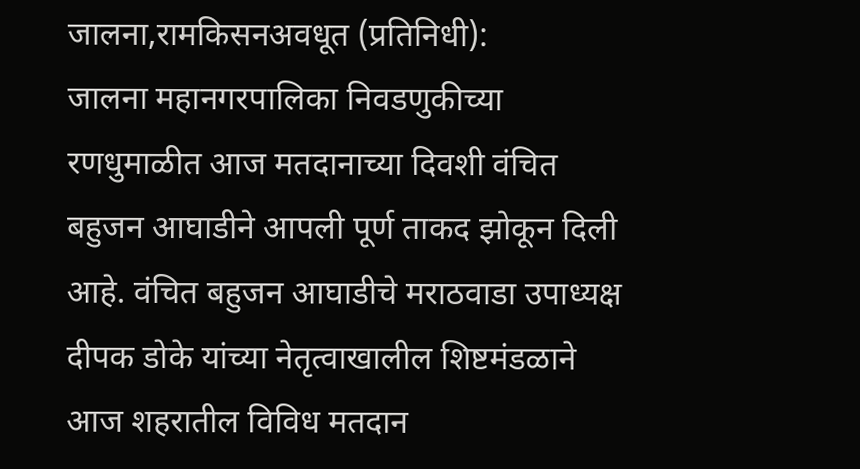जालना,रामकिसनअवधूत (प्रतिनिधी):
जालना महानगरपालिका निवडणुकीच्या रणधुमाळीत आज मतदानाच्या दिवशी वंचित बहुजन आघाडीने आपली पूर्ण ताकद झोकून दिली आहे. वंचित बहुजन आघाडीचे मराठवाडा उपाध्यक्ष दीपक डोके यांच्या नेतृत्वाखालील शिष्टमंडळाने आज शहरातील विविध मतदान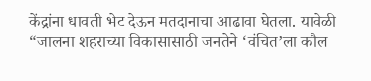केंद्रांना धावती भेट देऊन मतदानाचा आढावा घेतला. यावेळी “जालना शहराच्या विकासासाठी जनतेने ‘वंचित’ला कौल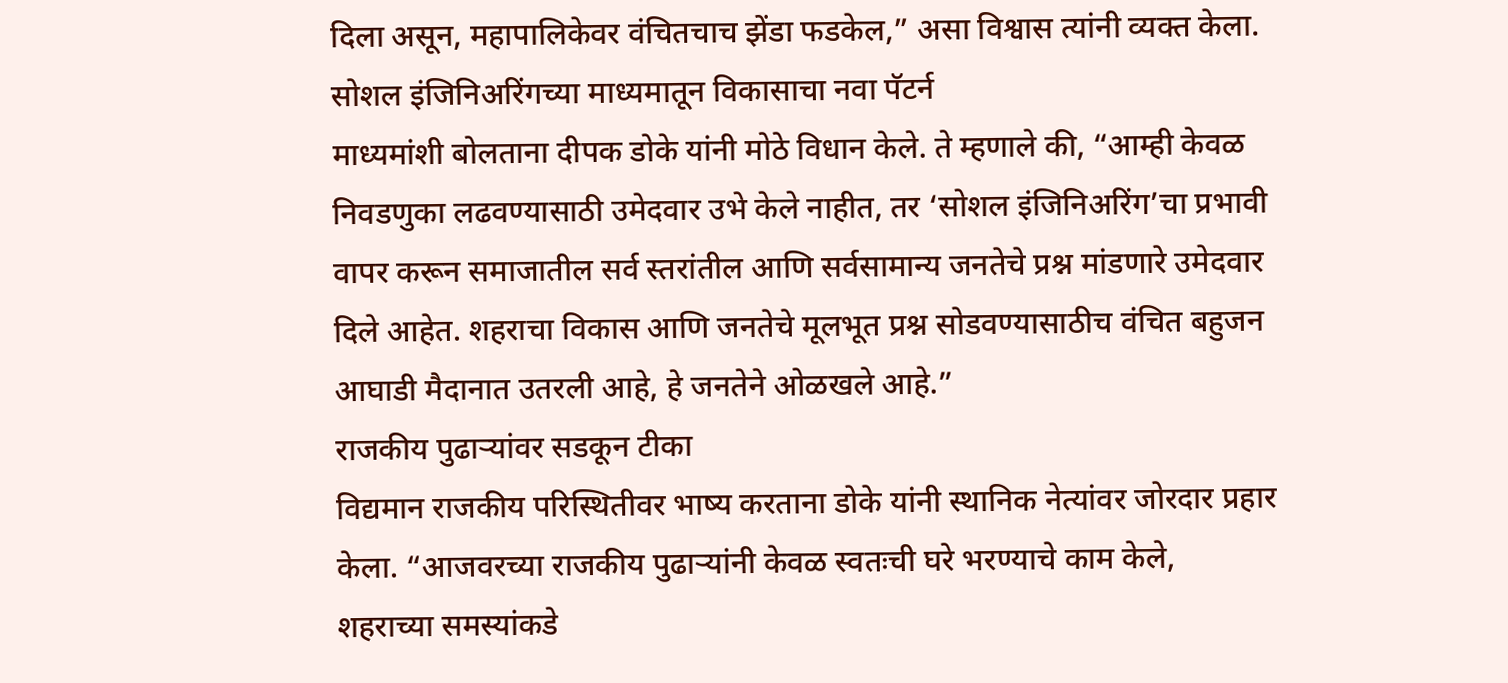दिला असून, महापालिकेवर वंचितचाच झेंडा फडकेल,” असा विश्वास त्यांनी व्यक्त केला.
सोशल इंजिनिअरिंगच्या माध्यमातून विकासाचा नवा पॅटर्न
माध्यमांशी बोलताना दीपक डोके यांनी मोठे विधान केले. ते म्हणाले की, “आम्ही केवळ निवडणुका लढवण्यासाठी उमेदवार उभे केले नाहीत, तर ‘सोशल इंजिनिअरिंग’चा प्रभावी वापर करून समाजातील सर्व स्तरांतील आणि सर्वसामान्य जनतेचे प्रश्न मांडणारे उमेदवार दिले आहेत. शहराचा विकास आणि जनतेचे मूलभूत प्रश्न सोडवण्यासाठीच वंचित बहुजन आघाडी मैदानात उतरली आहे, हे जनतेने ओळखले आहे.”
राजकीय पुढाऱ्यांवर सडकून टीका
विद्यमान राजकीय परिस्थितीवर भाष्य करताना डोके यांनी स्थानिक नेत्यांवर जोरदार प्रहार केला. “आजवरच्या राजकीय पुढाऱ्यांनी केवळ स्वतःची घरे भरण्याचे काम केले, शहराच्या समस्यांकडे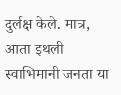दुर्लक्ष केले. मात्र, आता इथली स्वाभिमानी जनता या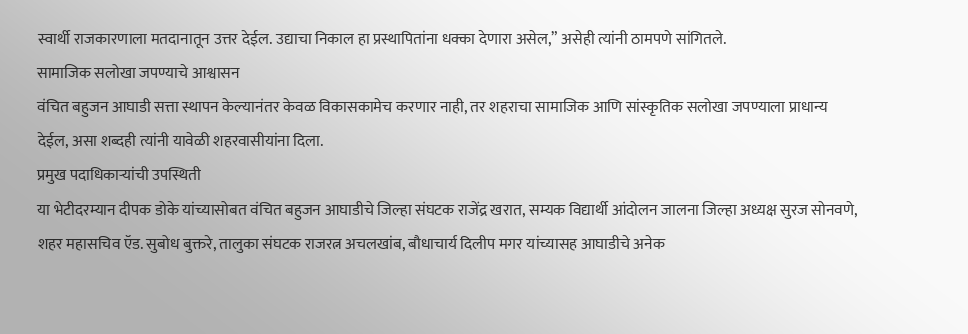स्वार्थी राजकारणाला मतदानातून उत्तर देईल. उद्याचा निकाल हा प्रस्थापितांना धक्का देणारा असेल,” असेही त्यांनी ठामपणे सांगितले.
सामाजिक सलोखा जपण्याचे आश्वासन
वंचित बहुजन आघाडी सत्ता स्थापन केल्यानंतर केवळ विकासकामेच करणार नाही, तर शहराचा सामाजिक आणि सांस्कृतिक सलोखा जपण्याला प्राधान्य देईल, असा शब्दही त्यांनी यावेळी शहरवासीयांना दिला.
प्रमुख पदाधिकाऱ्यांची उपस्थिती
या भेटीदरम्यान दीपक डोके यांच्यासोबत वंचित बहुजन आघाडीचे जिल्हा संघटक राजेंद्र खरात, सम्यक विद्यार्थी आंदोलन जालना जिल्हा अध्यक्ष सुरज सोनवणे, शहर महासचिव ऍड. सुबोध बुक्तरे, तालुका संघटक राजरत्न अचलखांब, बौधाचार्य दिलीप मगर यांच्यासह आघाडीचे अनेक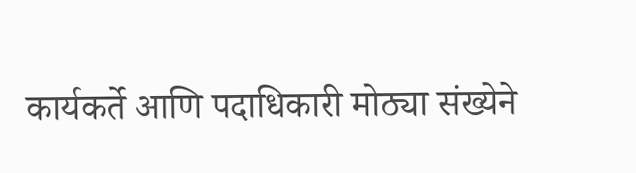कार्यकर्ते आणि पदाधिकारी मोठ्या संख्येने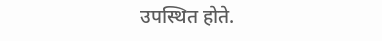उपस्थित होते.